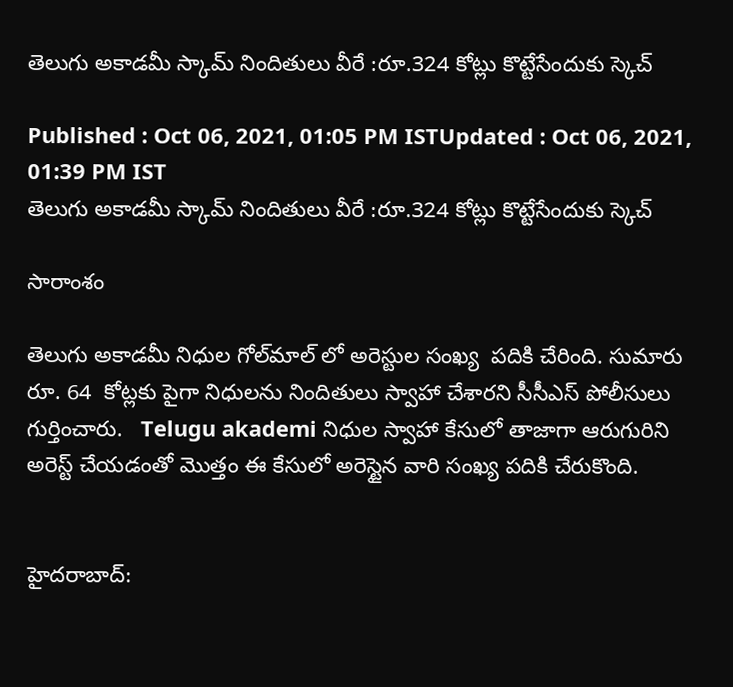తెలుగు అకాడమీ స్కామ్ నిందితులు వీరే :రూ.324 కోట్లు కొట్టేసేందుకు స్కెచ్

Published : Oct 06, 2021, 01:05 PM ISTUpdated : Oct 06, 2021, 01:39 PM IST
తెలుగు అకాడమీ స్కామ్ నిందితులు వీరే :రూ.324 కోట్లు కొట్టేసేందుకు స్కెచ్

సారాంశం

తెలుగు అకాడమీ నిధుల గోల్‌మాల్ లో అరెస్టుల సంఖ్య  పదికి చేరింది. సుమారు రూ. 64  కోట్లకు పైగా నిధులను నిందితులు స్వాహా చేశారని సీసీఎస్ పోలీసులు గుర్తించారు.   Telugu akademi నిధుల స్వాహా కేసులో తాజాగా ఆరుగురిని అరెస్ట్ చేయడంతో మొత్తం ఈ కేసులో అరెస్టైన వారి సంఖ్య పదికి చేరుకొంది.


హైదరాబాద్: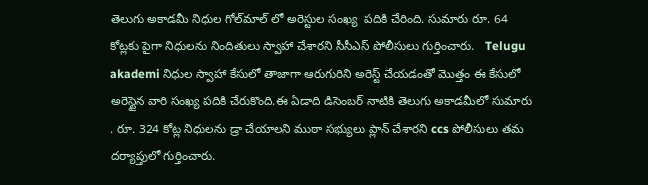తెలుగు అకాడమీ నిధుల గోల్‌మాల్ లో అరెస్టుల సంఖ్య  పదికి చేరింది. సుమారు రూ. 64  కోట్లకు పైగా నిధులను నిందితులు స్వాహా చేశారని సీసీఎస్ పోలీసులు గుర్తించారు.   Telugu akademi నిధుల స్వాహా కేసులో తాజాగా ఆరుగురిని అరెస్ట్ చేయడంతో మొత్తం ఈ కేసులో అరెస్టైన వారి సంఖ్య పదికి చేరుకొంది.ఈ ఏడాది డిసెంబర్ నాటికి తెలుగు అకాడమీలో సుమారు . రూ. 324 కోట్ల నిధులను డ్రా చేయాలని ముఠా సభ్యులు ప్లాన్ చేశారని ccs పోలీసులు తమ దర్యాప్తులో గుర్తించారు.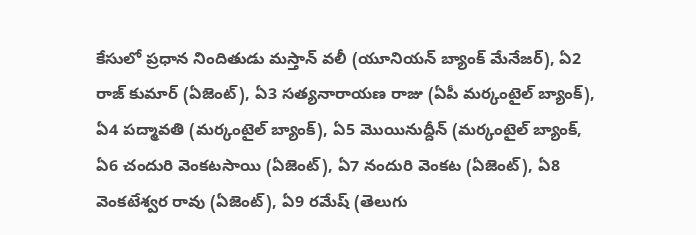కేసులో ప్రధాన నిందితుడు మస్తాన్ వలీ (యూనియన్ బ్యాంక్ మేనేజర్), ఏ2 రాజ్ కుమార్ (ఏజెంట్), ఏ3 సత్యనారాయణ రాజు (ఏపీ మర్కంటైల్ బ్యాంక్),  ఏ4 పద్మావతి (మర్కంటైల్ బ్యాంక్), ఏ5 మొయినుద్దీన్ (మర్కంటైల్ బ్యాంక్, ఏ6 చందురి వెంకటసాయి (ఏజెంట్), ఏ7 నందురి వెంకట (ఏజెంట్), ఏ8 వెంకటేశ్వర రావు (ఏజెంట్), ఏ9 రమేష్ (తెలుగు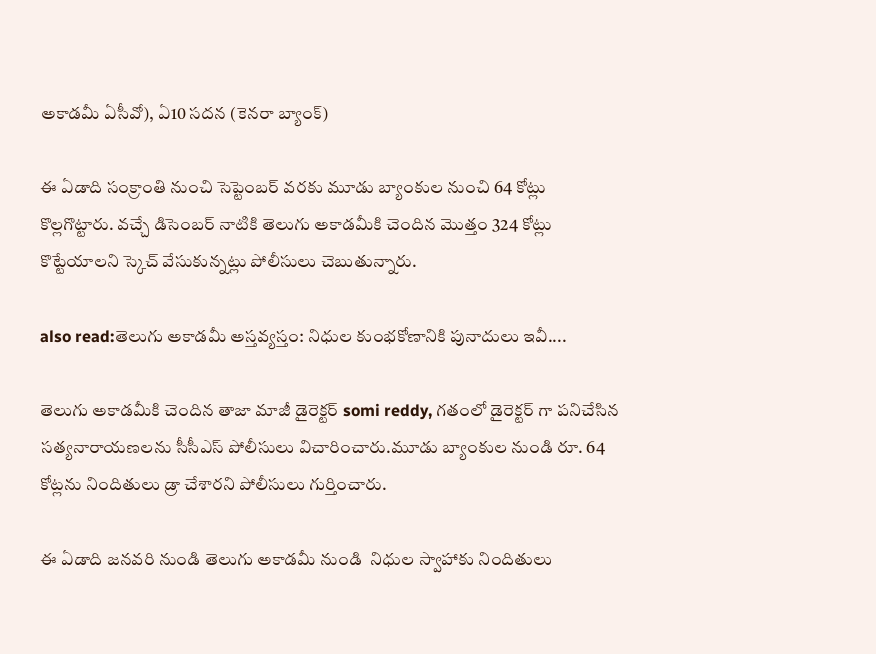అకాడమీ ఏసీవో), ఏ10 సదన (కెనరా బ్యాంక్)

ఈ ఏడాది సంక్రాంతి నుంచి సెప్టెంబర్ వరకు మూడు బ్యాంకుల నుంచి 64 కోట్లు కొల్లగొట్టారు. వచ్చే డిసెంబర్ నాటికి తెలుగు అకాడమీకి చెందిన మొత్తం 324 కోట్లు కొట్టేయాలని స్కెచ్ వేసుకున్నట్లు పోలీసులు చెబుతున్నారు.

also read:తెలుగు అకాడమీ అస్తవ్యస్తం: నిధుల కుంభకోణానికి పునాదులు ఇవీ....

తెలుగు అకాడమీకి చెందిన తాజా మాజీ డైరెక్టర్ somi reddy, గతంలో డైరెక్టర్ గా పనిచేసిన సత్యనారాయణలను సీసీఎస్ పోలీసులు విచారించారు.మూడు బ్యాంకుల నుండి రూ. 64 కోట్లను నిందితులు డ్రా చేశారని పోలీసులు గుర్తించారు.

ఈ ఏడాది జనవరి నుండి తెలుగు అకాడమీ నుండి  నిధుల స్వాహాకు నిందితులు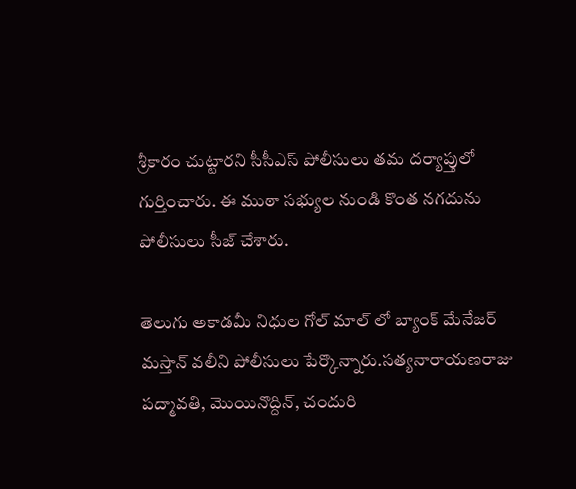శ్రీకారం చుట్టారని సీసీఎస్ పోలీసులు తమ దర్యాప్తులో గుర్తించారు. ఈ ముఠా సభ్యుల నుండి కొంత నగదును పోలీసులు సీజ్ చేశారు.

తెలుగు అకాడమీ నిధుల గోల్ మాల్ లో బ్యాంక్ మేనేజర్ మస్తాన్ వలీని పోలీసులు పేర్కొన్నారు.సత్యనారాయణరాజు పద్మావతి, మొయినొద్దిన్, చందురి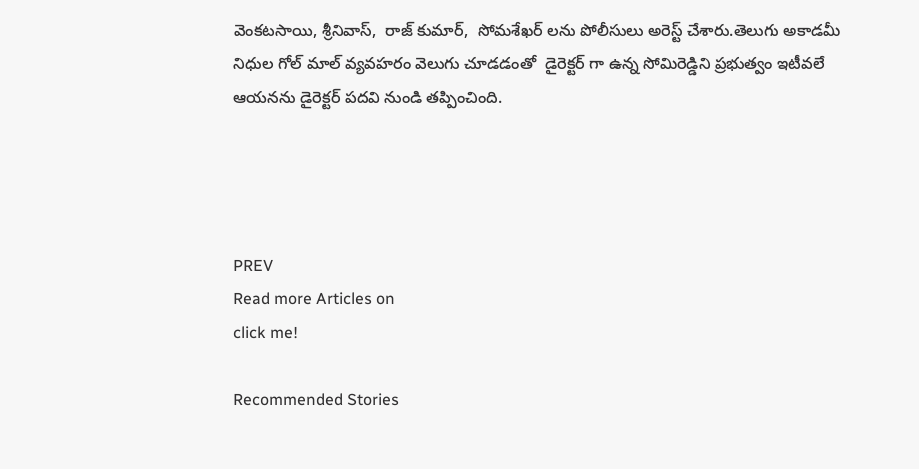వెంకటసాయి, శ్రీనివాస్,  రాజ్ కుమార్,  సోమశేఖర్ లను పోలీసులు అరెస్ట్ చేశారు.తెలుగు అకాడమీ నిధుల గోల్ మాల్ వ్యవహరం వెలుగు చూడడంతో  డైరెక్టర్ గా ఉన్న సోమిరెడ్డిని ప్రభుత్వం ఇటీవలే ఆయనను డైరెక్టర్ పదవి నుండి తప్పించింది.




PREV
Read more Articles on
click me!

Recommended Stories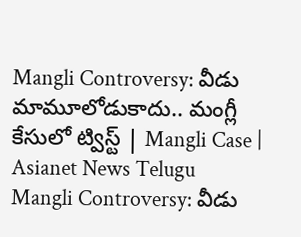Mangli Controversy: వీడు మామూలోడుకాదు.. మంగ్లీ కేసులో ట్విస్ట్ | Mangli Case | Asianet News Telugu
Mangli Controversy: వీడు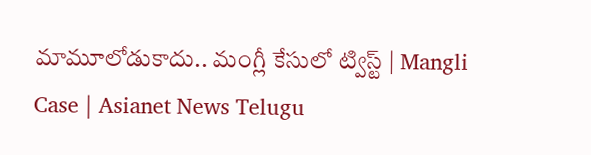మామూలోడుకాదు.. మంగ్లీ కేసులో ట్విస్ట్ | Mangli Case | Asianet News Telugu